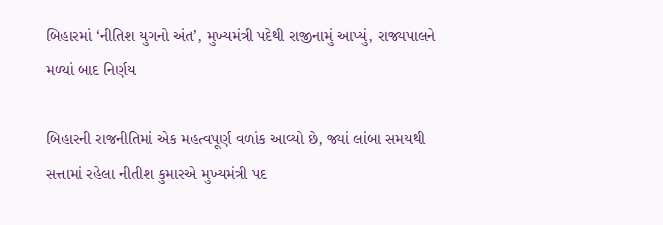બિહારમાં ‘નીતિશ યુગનો અંત’, મુખ્યમંત્રી પદેથી રાજીનામું આપ્યું, રાજ્યપાલને મળ્યાં બાદ નિર્ણય

બિહારની રાજનીતિમાં એક મહત્વપૂર્ણ વળાંક આવ્યો છે, જ્યાં લાંબા સમયથી સત્તામાં રહેલા નીતીશ કુમારએ મુખ્યમંત્રી પદ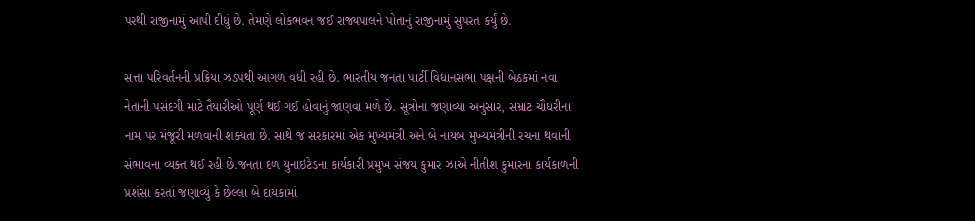પરથી રાજીનામું આપી દીધું છે. તેમણે લોકભવન જઈ રાજ્યપાલને પોતાનું રાજીનામું સુપરત કર્યું છે.

સત્તા પરિવર્તનની પ્રક્રિયા ઝડપથી આગળ વધી રહી છે. ભારતીય જનતા પાર્ટી વિધાનસભા પક્ષની બેઠકમાં નવા નેતાની પસંદગી માટે તૈયારીઓ પૂર્ણ થઈ ગઈ હોવાનું જાણવા મળે છે. સૂત્રોના જણાવ્યા અનુસાર, સમ્રાટ ચૌધરીના નામ પર મંજૂરી મળવાની શક્યતા છે. સાથે જ સરકારમાં એક મુખ્યમંત્રી અને બે નાયબ મુખ્યમંત્રીની રચના થવાની સંભાવના વ્યક્ત થઈ રહી છે.જનતા દળ યુનાઇટેડના કાર્યકારી પ્રમુખ સંજય કુમાર ઝાએ નીતીશ કુમારના કાર્યકાળની પ્રશંસા કરતાં જણાવ્યું કે છેલ્લા બે દાયકામાં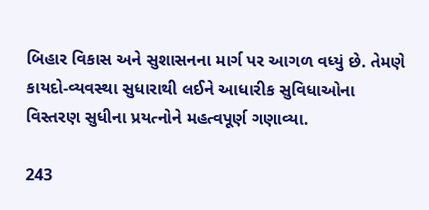બિહાર વિકાસ અને સુશાસનના માર્ગ પર આગળ વધ્યું છે. તેમણે કાયદો-વ્યવસ્થા સુધારાથી લઈને આધારીક સુવિધાઓના વિસ્તરણ સુધીના પ્રયત્નોને મહત્વપૂર્ણ ગણાવ્યા.

243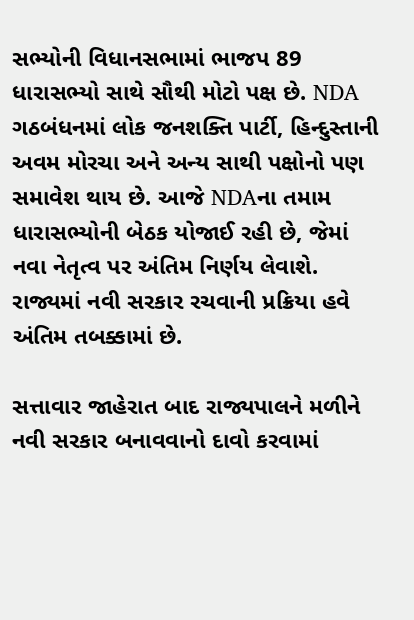સભ્યોની વિધાનસભામાં ભાજપ 89 ધારાસભ્યો સાથે સૌથી મોટો પક્ષ છે. NDA ગઠબંધનમાં લોક જનશક્તિ પાર્ટી, હિન્દુસ્તાની અવમ મોરચા અને અન્ય સાથી પક્ષોનો પણ સમાવેશ થાય છે. આજે NDAના તમામ ધારાસભ્યોની બેઠક યોજાઈ રહી છે, જેમાં નવા નેતૃત્વ પર અંતિમ નિર્ણય લેવાશે. રાજ્યમાં નવી સરકાર રચવાની પ્રક્રિયા હવે અંતિમ તબક્કામાં છે.

સત્તાવાર જાહેરાત બાદ રાજ્યપાલને મળીને નવી સરકાર બનાવવાનો દાવો કરવામાં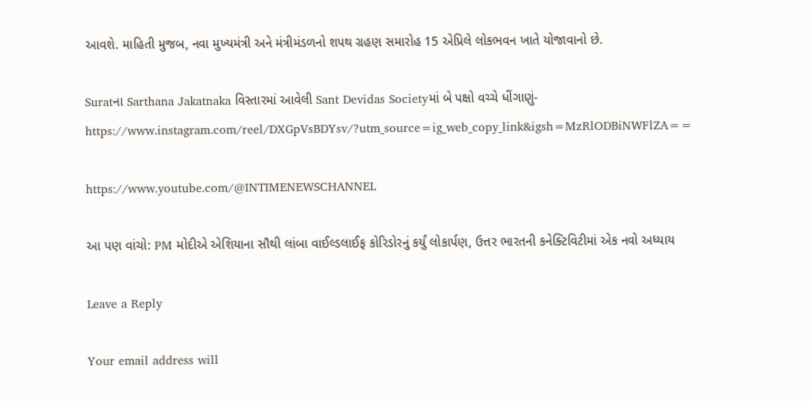આવશે. માહિતી મુજબ, નવા મુખ્યમંત્રી અને મંત્રીમંડળનો શપથ ગ્રહણ સમારોહ 15 એપ્રિલે લોકભવન ખાતે યોજાવાનો છે.

Suratના Sarthana Jakatnaka વિસ્તારમાં આવેલી Sant Devidas Societyમાં બે પક્ષો વચ્ચે ધીંગાણું-https://www.instagram.com/reel/DXGpVsBDYsv/?utm_source=ig_web_copy_link&igsh=MzRlODBiNWFlZA==

https://www.youtube.com/@INTIMENEWSCHANNEL

આ પણ વાંચો: PM મોદીએ એશિયાના સૌથી લાંબા વાઈલ્ડલાઈફ કોરિડોરનું કર્યું લોકાર્પણ, ઉત્તર ભારતની કનેક્ટિવિટીમાં એક નવો અધ્યાય

Leave a Reply

Your email address will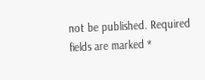not be published. Required fields are marked *